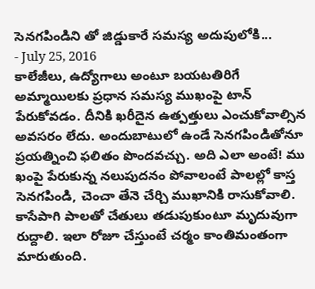సెనగపిండిని తో జిడ్డుకారే సమస్య అదుపులోకి...
- July 25, 2016
కాలేజీలు, ఉద్యోగాలు అంటూ బయటతిరిగే అమ్మాయిలకు ప్రధాన సమస్య ముఖంపై టాన్ పేరుకోవడం. దీనికి ఖరీదైన ఉత్పత్తులు ఎంచుకోవాల్సిన అవసరం లేదు. అందుబాటులో ఉండే సెనగపిండితోనూ ప్రయత్నించి ఫలితం పొందవచ్చు. అది ఎలా అంటే! ము ఖంపై పేరుకున్న నలుపుదనం పోవాలంటే పాలల్లో కాస్త సెనగపిండి, చెంచా తేనె చేర్చి ముఖానికి రాసుకోవాలి. కాసేపాగి పాలతో చేతులు తడుపుకుంటూ మృదువుగా రుద్దాలి. ఇలా రోజూ చేస్తుంటే చర్మం కాంతిమంతంగా మారుతుంది.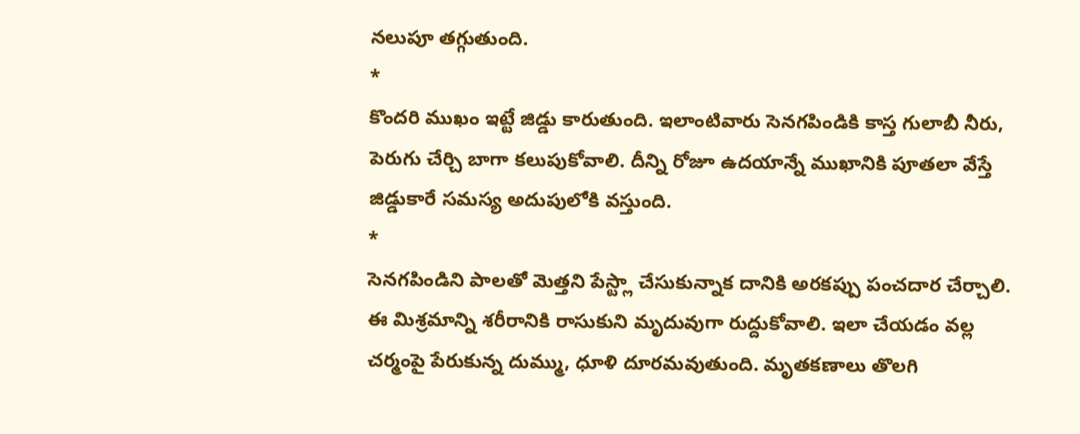నలుపూ తగ్గుతుంది.
*
కొందరి ముఖం ఇట్టే జిడ్డు కారుతుంది. ఇలాంటివారు సెనగపిండికి కాస్త గులాబీ నీరు, పెరుగు చేర్చి బాగా కలుపుకోవాలి. దీన్ని రోజూ ఉదయాన్నే ముఖానికి పూతలా వేస్తే జిడ్డుకారే సమస్య అదుపులోకి వస్తుంది.
*
సెనగపిండిని పాలతో మెత్తని పేస్ట్లా చేసుకున్నాక దానికి అరకప్పు పంచదార చేర్చాలి. ఈ మిశ్రమాన్ని శరీరానికి రాసుకుని మృదువుగా రుద్దుకోవాలి. ఇలా చేయడం వల్ల చర్మంపై పేరుకున్న దుమ్ము, ధూళి దూరమవుతుంది. మృతకణాలు తొలగి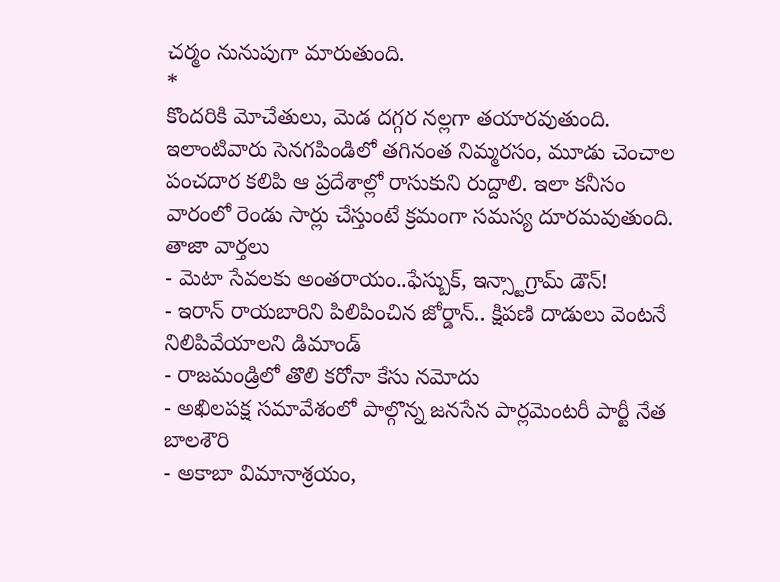చర్మం నునుపుగా మారుతుంది.
*
కొందరికి మోచేతులు, మెడ దగ్గర నల్లగా తయారవుతుంది. ఇలాంటివారు సెనగపిండిలో తగినంత నిమ్మరసం, మూడు చెంచాల పంచదార కలిపి ఆ ప్రదేశాల్లో రాసుకుని రుద్దాలి. ఇలా కనీసం వారంలో రెండు సార్లు చేస్తుంటే క్రమంగా సమస్య దూరమవుతుంది.
తాజా వార్తలు
- మెటా సేవలకు అంతరాయం..ఫేస్బుక్, ఇన్స్టాగ్రామ్ డౌన్!
- ఇరాన్ రాయబారిని పిలిపించిన జోర్డాన్.. క్షిపణి దాడులు వెంటనే నిలిపివేయాలని డిమాండ్
- రాజమండ్రిలో తొలి కరోనా కేసు నమోదు
- అఖిలపక్ష సమావేశంలో పాల్గొన్న జనసేన పార్లమెంటరీ పార్టీ నేత బాలశౌరి
- అకాబా విమానాశ్రయం,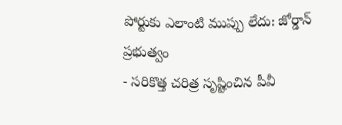పోర్టుకు ఎలాంటి ముప్పు లేదు: జోర్డాన్ ప్రభుత్వం
- సరికొత్త చరిత్ర సృష్టించిన పీవీ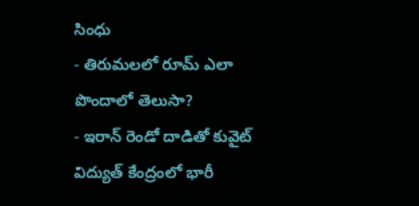సింధు
- తిరుమలలో రూమ్ ఎలా పొందాలో తెలుసా?
- ఇరాన్ రెండో దాడితో కువైట్ విద్యుత్ కేంద్రంలో భారీ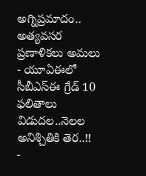అగ్నిప్రమాదం.. అత్యవసర ప్రణాళికలు అమలు
- యూఏఈలో సీబీఎస్ఈ గ్రేడ్ 10 ఫలితాలు విడుదల..నెలల అనిశ్చితికి తెర..!!
-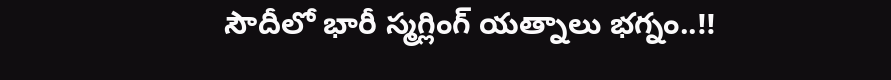సౌదీలో భారీ స్మగ్లింగ్ యత్నాలు భగ్నం..!!